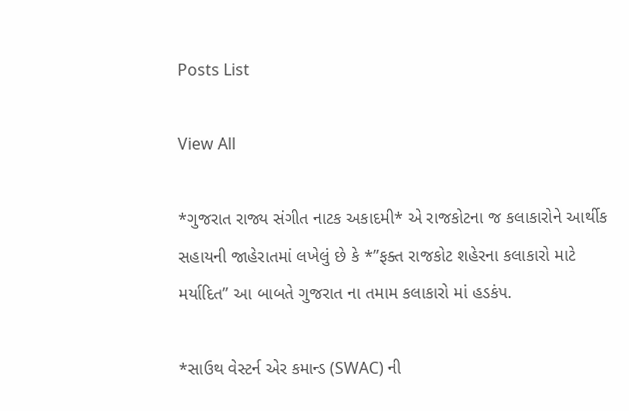Posts List

View All

*ગુજરાત રાજ્ય સંગીત નાટક અકાદમી* એ રાજકોટના જ કલાકારોને આર્થીક સહાયની જાહેરાતમાં લખેલું છે કે *”ફક્ત રાજકોટ શહેરના કલાકારો માટે મર્યાદિત” આ બાબતે ગુજરાત ના તમામ કલાકારો માં હડકંપ.

*સાઉથ વેસ્ટર્ન એર કમાન્ડ (SWAC) ની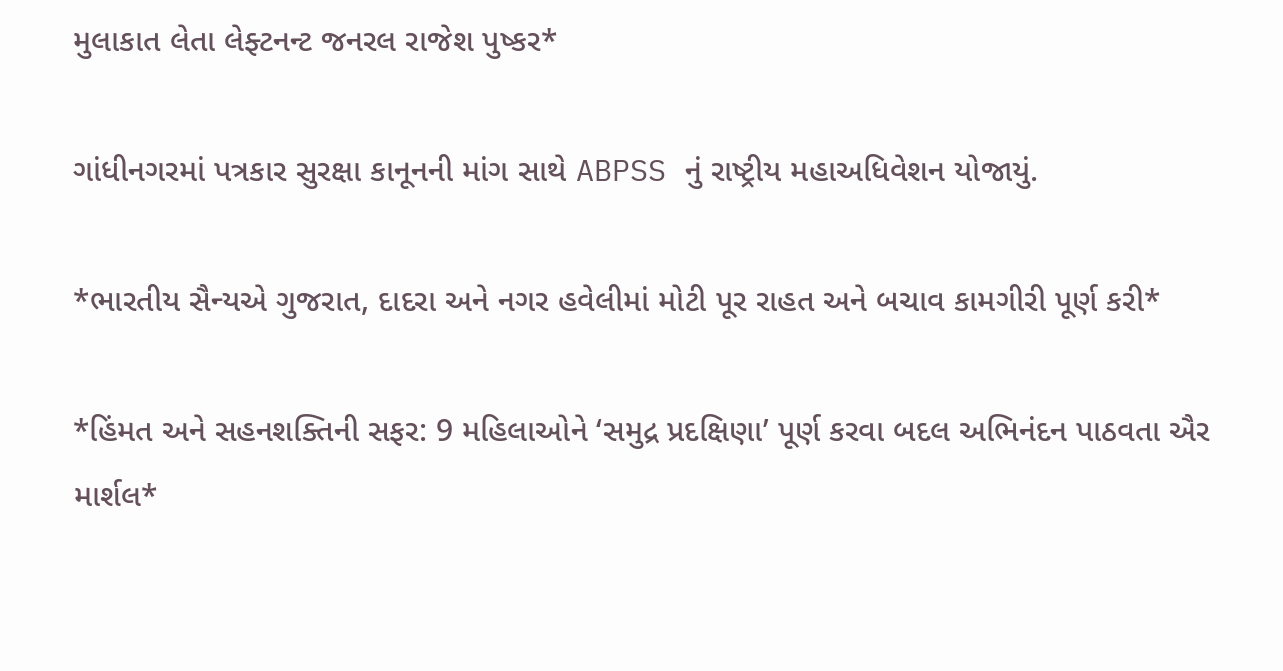મુલાકાત લેતા લેફ્ટનન્ટ જનરલ રાજેશ પુષ્કર*

ગાંધીનગરમાં પત્રકાર સુરક્ષા કાનૂનની માંગ સાથે ABPSS નું રાષ્ટ્રીય મહાઅધિવેશન યોજાયું.

*ભારતીય સૈન્યએ ગુજરાત, દાદરા અને નગર હવેલીમાં મોટી પૂર રાહત અને બચાવ કામગીરી પૂર્ણ કરી*

*હિંમત અને સહનશક્તિની સફર: 9 મહિલાઓને ‘સમુદ્ર પ્રદક્ષિણા’ પૂર્ણ કરવા બદલ અભિનંદન પાઠવતા ઐર માર્શલ*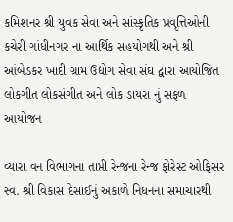કમિશનર શ્રી યુવક સેવા અને સાંસ્કૃતિક પ્રવૃત્તિઓની કચેરી ગાંધીનગર ના આર્થિક સહયોગથી અને શ્રી આંબેડકર ખાદી ગ્રામ ઉદ્યોગ સેવા સંઘ દ્વારા આયોજિત લોકગીત લોકસંગીત અને લોક ડાયરા નું સફળ આયોજન

વ્યારા વન વિભાગના તાપ્તી રેન્જના રેન્જ ફોરેસ્ટ ઓફિસર સ્વ. શ્રી વિકાસ દેસાઈનું અકાળે નિધનના સમાચારથી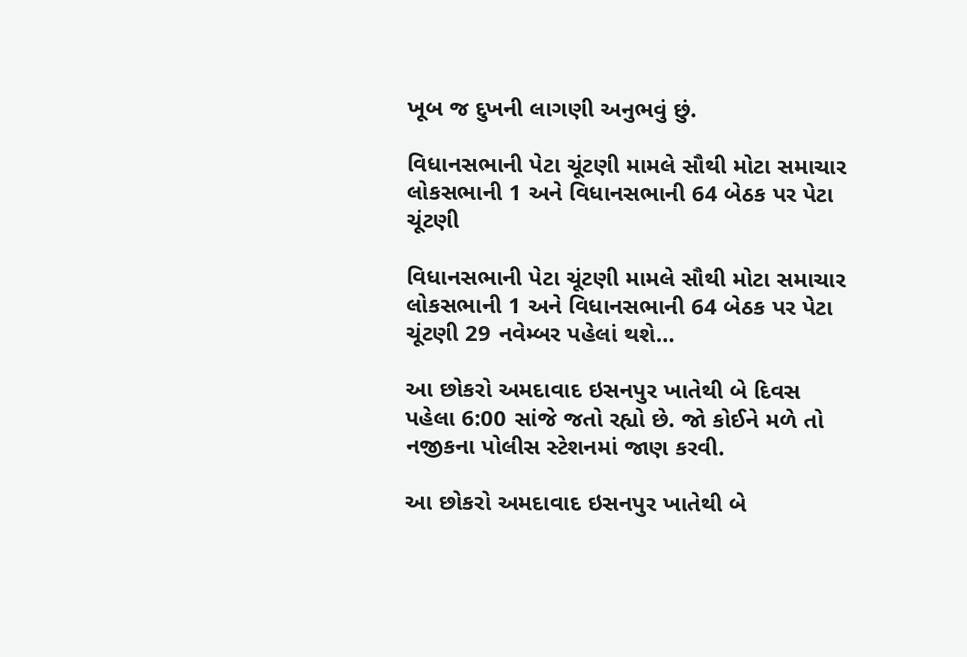ખૂબ જ દુખની લાગણી અનુભવું છું.

વિધાનસભાની પેટા ચૂંટણી મામલે સૌથી મોટા સમાચાર લોકસભાની 1 અને વિધાનસભાની 64 બેઠક પર પેટા ચૂંટણી

વિધાનસભાની પેટા ચૂંટણી મામલે સૌથી મોટા સમાચાર લોકસભાની 1 અને વિધાનસભાની 64 બેઠક પર પેટા ચૂંટણી 29 નવેમ્બર પહેલાં થશે…

આ છોકરો અમદાવાદ ઇસનપુર ખાતેથી બે દિવસ પહેલા 6:00 સાંજે જતો રહ્યો છે. જો કોઈને મળે તો નજીકના પોલીસ સ્ટેશનમાં જાણ કરવી.

આ છોકરો અમદાવાદ ઇસનપુર ખાતેથી બે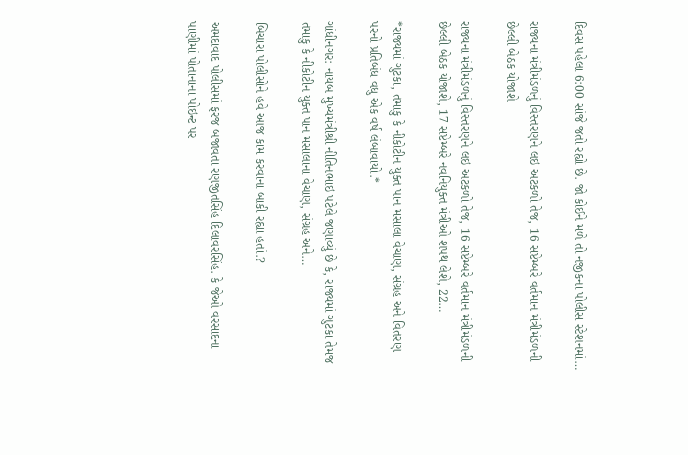દિવસ પહેલા 6:00 સાંજે જતો રહ્યો છે. જો કોઈને મળે તો નજીકના પોલીસ સ્ટેશનમાં…

રાજ્યના મંત્રીમંડળનું વિસ્તરણને લઇ અટકળો તેજ, 16 સપ્ટેમ્બરે વર્તમાન મંત્રીમંડળની છેલ્લી બેઠક યોજાશે

રાજ્યના મંત્રીમંડળનું વિસ્તરણને લઇ અટકળો તેજ, 16 સપ્ટેમ્બરે વર્તમાન મંત્રીમંડળની છેલ્લી બેઠક યોજાશે, 17 સપ્ટેમ્બરે નવનિયુક્ત મંત્રીઓ શપથ લેશે, 22…

*રાજ્યમાં ગુટકા, તમાકુ કે નીકોટીન યુક્ત પાન મસાલા વેચાણ, સંગ્રહ અને વિતરણ પરનો પ્રતિબંધ વધુ એક વર્ષ લંબાવાયો.*

ગાંધીનગર: નાયબ મુખ્યમંત્રીશ્રી નીતિનભાઇ પટેલે જણાવ્યું છે કે, રાજ્યમાં ગુટકા તેમજ તમાકુ કે નીકોટીન યુક્ત પાન મસાલાના વેચાણ, સંગ્રહ અને…

બિચારા પોલીસોને હવે આજ કામ કરવાના બાકી રહ્યા હતાં.?

અમદાવાદ પોલીસમાં ફરજ બજાવતા રણજીતસિંહ દિલાવરસિંહ. કે જેઓ વરસાદના પાણીમાં પોતાનાના પોઇન્ટ પર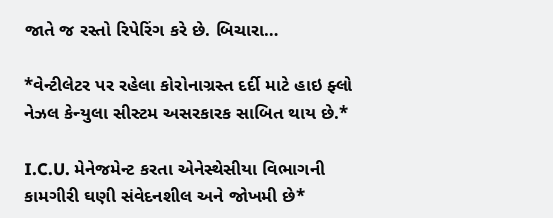જાતે જ રસ્તો રિપેરિંગ કરે છે. બિચારા…

*વેન્ટીલેટર પર રહેલા કોરોનાગ્રસ્ત દર્દી માટે હાઇ ફ્લો નેઝલ કેન્યુલા સીસ્ટમ અસરકારક સાબિત થાય છે.*

I.C.U. મેનેજમેન્ટ કરતા એનેસ્થેસીયા વિભાગની કામગીરી ઘણી સંવેદનશીલ અને જોખમી છે*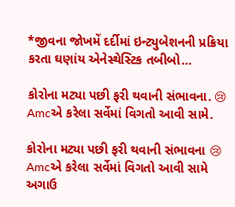*જીવના જોખમેં દર્દીમાં ઇન્ટ્યુબેશનની પ્રક્રિયા કરતા ઘણાંય એનેસ્થેસ્ટિક તબીબો…

કોરોના મટ્યા પછી ફરી થવાની સંભાવના. 😢 Amcએ કરેલા સર્વેમાં વિગતો આવી સામે.

કોરોના મટ્યા પછી ફરી થવાની સંભાવના 😢 Amcએ કરેલા સર્વેમાં વિગતો આવી સામે અગાઉ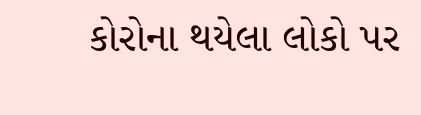કોરોના થયેલા લોકો પર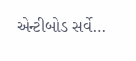એન્ટીબોડ સર્વે…